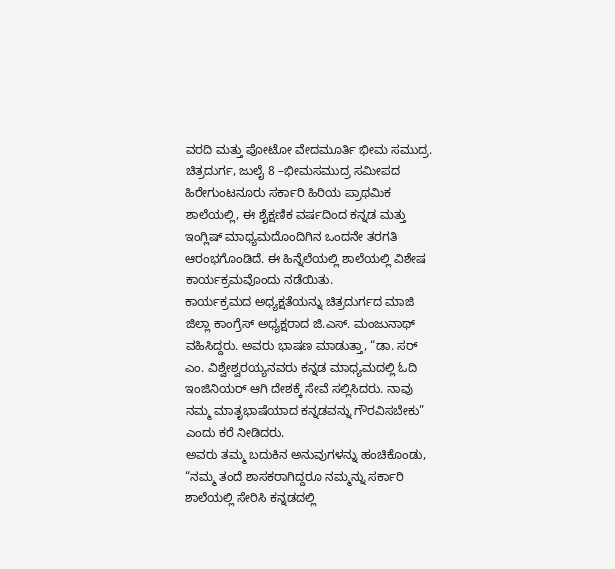ವರದಿ ಮತ್ತು ಪೋಟೋ ವೇದಮೂರ್ತಿ ಭೀಮ ಸಮುದ್ರ.
ಚಿತ್ರದುರ್ಗ, ಜುಲೈ 8 –ಭೀಮಸಮುದ್ರ ಸಮೀಪದ ಹಿರೇಗುಂಟನೂರು ಸರ್ಕಾರಿ ಹಿರಿಯ ಪ್ರಾಥಮಿಕ ಶಾಲೆಯಲ್ಲಿ, ಈ ಶೈಕ್ಷಣಿಕ ವರ್ಷದಿಂದ ಕನ್ನಡ ಮತ್ತು ಇಂಗ್ಲಿಷ್ ಮಾಧ್ಯಮದೊಂದಿಗಿನ ಒಂದನೇ ತರಗತಿ ಆರಂಭಗೊಂಡಿದೆ. ಈ ಹಿನ್ನೆಲೆಯಲ್ಲಿ ಶಾಲೆಯಲ್ಲಿ ವಿಶೇಷ ಕಾರ್ಯಕ್ರಮವೊಂದು ನಡೆಯಿತು.
ಕಾರ್ಯಕ್ರಮದ ಅಧ್ಯಕ್ಷತೆಯನ್ನು ಚಿತ್ರದುರ್ಗದ ಮಾಜಿ ಜಿಲ್ಲಾ ಕಾಂಗ್ರೆಸ್ ಅಧ್ಯಕ್ಷರಾದ ಜಿ.ಎಸ್. ಮಂಜುನಾಥ್ ವಹಿಸಿದ್ದರು. ಅವರು ಭಾಷಣ ಮಾಡುತ್ತಾ, “ಡಾ. ಸರ್ ಎಂ. ವಿಶ್ವೇಶ್ವರಯ್ಯನವರು ಕನ್ನಡ ಮಾಧ್ಯಮದಲ್ಲಿ ಓದಿ ಇಂಜಿನಿಯರ್ ಆಗಿ ದೇಶಕ್ಕೆ ಸೇವೆ ಸಲ್ಲಿಸಿದರು. ನಾವು ನಮ್ಮ ಮಾತೃಭಾಷೆಯಾದ ಕನ್ನಡವನ್ನು ಗೌರವಿಸಬೇಕು” ಎಂದು ಕರೆ ನೀಡಿದರು.
ಅವರು ತಮ್ಮ ಬದುಕಿನ ಅನುವುಗಳನ್ನು ಹಂಚಿಕೊಂಡು, “ನಮ್ಮ ತಂದೆ ಶಾಸಕರಾಗಿದ್ದರೂ ನಮ್ಮನ್ನು ಸರ್ಕಾರಿ ಶಾಲೆಯಲ್ಲಿ ಸೇರಿಸಿ ಕನ್ನಡದಲ್ಲಿ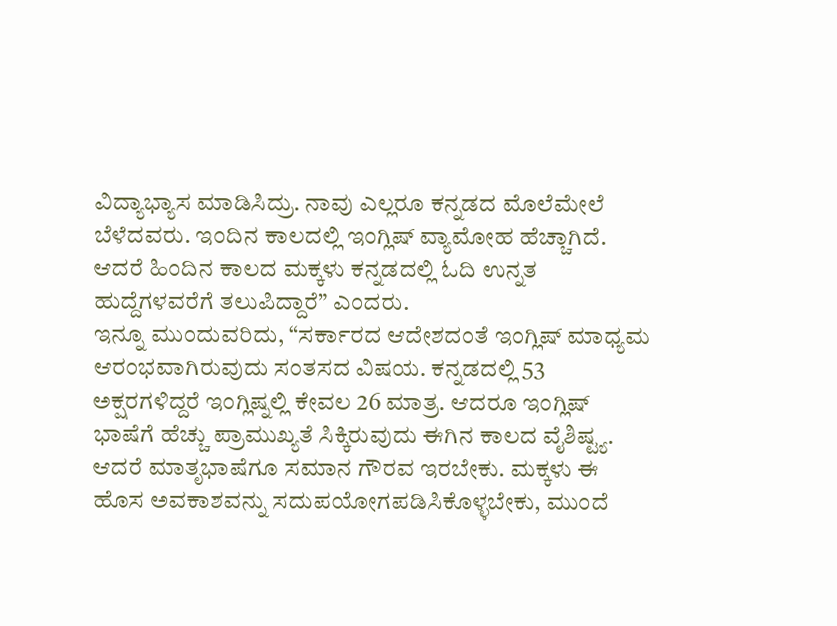ವಿದ್ಯಾಭ್ಯಾಸ ಮಾಡಿಸಿದ್ರು. ನಾವು ಎಲ್ಲರೂ ಕನ್ನಡದ ಮೊಲೆಮೇಲೆ ಬೆಳೆದವರು. ಇಂದಿನ ಕಾಲದಲ್ಲಿ ಇಂಗ್ಲಿಷ್ ವ್ಯಾಮೋಹ ಹೆಚ್ಚಾಗಿದೆ. ಆದರೆ ಹಿಂದಿನ ಕಾಲದ ಮಕ್ಕಳು ಕನ್ನಡದಲ್ಲಿ ಓದಿ ಉನ್ನತ ಹುದ್ದೆಗಳವರೆಗೆ ತಲುಪಿದ್ದಾರೆ” ಎಂದರು.
ಇನ್ನೂ ಮುಂದುವರಿದು, “ಸರ್ಕಾರದ ಆದೇಶದಂತೆ ಇಂಗ್ಲಿಷ್ ಮಾಧ್ಯಮ ಆರಂಭವಾಗಿರುವುದು ಸಂತಸದ ವಿಷಯ. ಕನ್ನಡದಲ್ಲಿ 53 ಅಕ್ಷರಗಳಿದ್ದರೆ ಇಂಗ್ಲಿಷ್ನಲ್ಲಿ ಕೇವಲ 26 ಮಾತ್ರ. ಆದರೂ ಇಂಗ್ಲಿಷ್ ಭಾಷೆಗೆ ಹೆಚ್ಚು ಪ್ರಾಮುಖ್ಯತೆ ಸಿಕ್ಕಿರುವುದು ಈಗಿನ ಕಾಲದ ವೈಶಿಷ್ಟ್ಯ. ಆದರೆ ಮಾತೃಭಾಷೆಗೂ ಸಮಾನ ಗೌರವ ಇರಬೇಕು. ಮಕ್ಕಳು ಈ ಹೊಸ ಅವಕಾಶವನ್ನು ಸದುಪಯೋಗಪಡಿಸಿಕೊಳ್ಳಬೇಕು, ಮುಂದೆ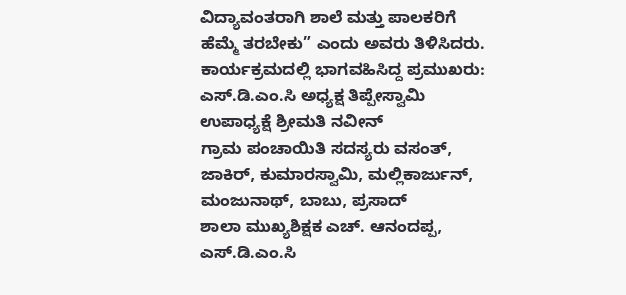ವಿದ್ಯಾವಂತರಾಗಿ ಶಾಲೆ ಮತ್ತು ಪಾಲಕರಿಗೆ ಹೆಮ್ಮೆ ತರಬೇಕು” ಎಂದು ಅವರು ತಿಳಿಸಿದರು.
ಕಾರ್ಯಕ್ರಮದಲ್ಲಿ ಭಾಗವಹಿಸಿದ್ದ ಪ್ರಮುಖರು:
ಎಸ್.ಡಿ.ಎಂ.ಸಿ ಅಧ್ಯಕ್ಷ ತಿಪ್ಪೇಸ್ವಾಮಿ
ಉಪಾಧ್ಯಕ್ಷೆ ಶ್ರೀಮತಿ ನವೀನ್
ಗ್ರಾಮ ಪಂಚಾಯಿತಿ ಸದಸ್ಯರು ವಸಂತ್, ಜಾಕಿರ್, ಕುಮಾರಸ್ವಾಮಿ, ಮಲ್ಲಿಕಾರ್ಜುನ್, ಮಂಜುನಾಥ್, ಬಾಬು, ಪ್ರಸಾದ್
ಶಾಲಾ ಮುಖ್ಯಶಿಕ್ಷಕ ಎಚ್. ಆನಂದಪ್ಪ,
ಎಸ್.ಡಿ.ಎಂ.ಸಿ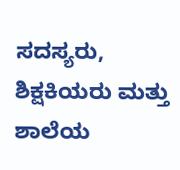ಸದಸ್ಯರು, ಶಿಕ್ಷಕಿಯರು ಮತ್ತು ಶಾಲೆಯ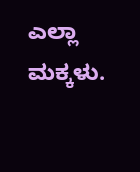ಎಲ್ಲಾ ಮಕ್ಕಳು.